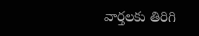వార్తలకు తిరిగి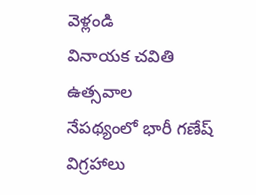వెళ్లండి
వినాయక చవితి ఉత్సవాల
నేపథ్యంలో భారీ గణేష్ విగ్రహాలు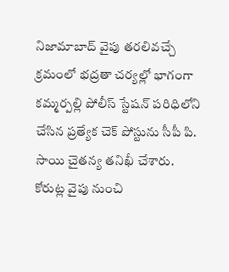నిజామాబాద్ వైపు తరలివచ్చే
క్రమంలో భద్రతా చర్యల్లో భాగంగా కమ్మర్పల్లి పోలీస్ స్టేషన్ పరిధిలోని చేసిన ప్రత్యేక చెక్ పోస్టును సీపీ పి. సాయి చైతన్య తనిఖీ చేశారు.
కోరుట్ల వైపు నుంచి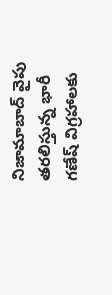నిజామాబాద్ వైపు తరలిస్తున్న భారీ గణేష్ విగ్రహాలకు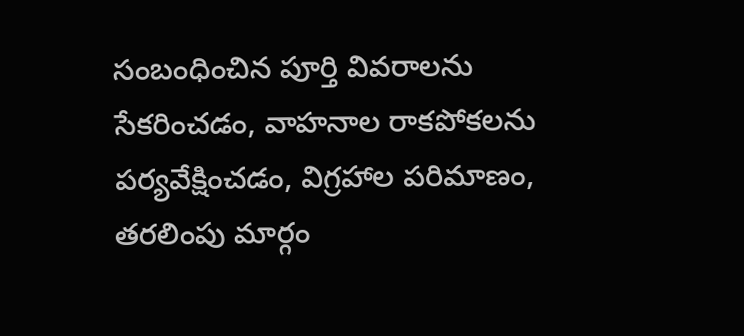సంబంధించిన పూర్తి వివరాలను సేకరించడం, వాహనాల రాకపోకలను పర్యవేక్షించడం, విగ్రహాల పరిమాణం, తరలింపు మార్గం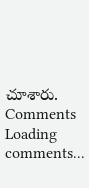చూశారు.
Comments
Loading comments...